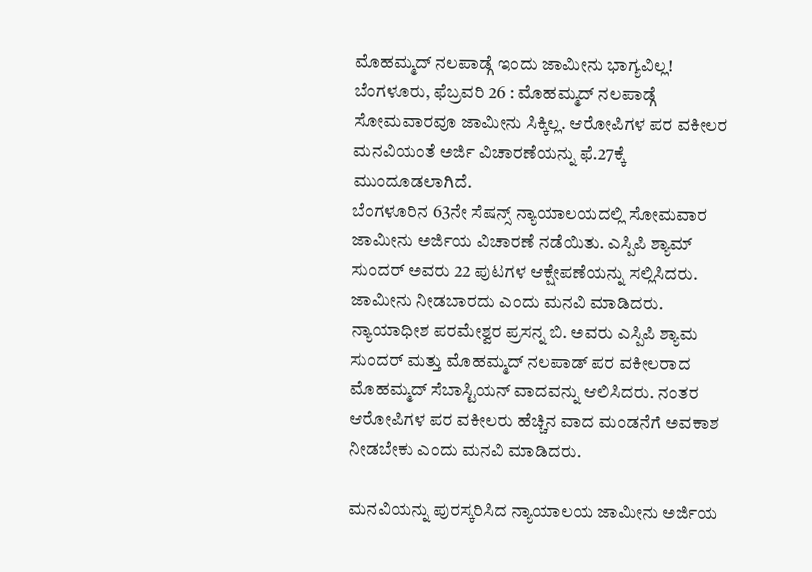ಮೊಹಮ್ಮದ್ ನಲಪಾಡ್ಗೆ ಇಂದು ಜಾಮೀನು ಭಾಗ್ಯವಿಲ್ಲ!
ಬೆಂಗಳೂರು, ಫೆಬ್ರವರಿ 26 : ಮೊಹಮ್ಮದ್ ನಲಪಾಡ್ಗೆ ಸೋಮವಾರವೂ ಜಾಮೀನು ಸಿಕ್ಕಿಲ್ಲ. ಆರೋಪಿಗಳ ಪರ ವಕೀಲರ ಮನವಿಯಂತೆ ಅರ್ಜಿ ವಿಚಾರಣೆಯನ್ನು ಫೆ.27ಕ್ಕೆ ಮುಂದೂಡಲಾಗಿದೆ.
ಬೆಂಗಳೂರಿನ 63ನೇ ಸೆಷನ್ಸ್ ನ್ಯಾಯಾಲಯದಲ್ಲಿ ಸೋಮವಾರ ಜಾಮೀನು ಅರ್ಜಿಯ ವಿಚಾರಣೆ ನಡೆಯಿತು. ಎಸ್ಪಿಪಿ ಶ್ಯಾಮ್ ಸುಂದರ್ ಅವರು 22 ಪುಟಗಳ ಆಕ್ಷೇಪಣೆಯನ್ನು ಸಲ್ಲಿಸಿದರು. ಜಾಮೀನು ನೀಡಬಾರದು ಎಂದು ಮನವಿ ಮಾಡಿದರು.
ನ್ಯಾಯಾಧೀಶ ಪರಮೇಶ್ವರ ಪ್ರಸನ್ನ ಬಿ. ಅವರು ಎಸ್ಪಿಪಿ ಶ್ಯಾಮ ಸುಂದರ್ ಮತ್ತು ಮೊಹಮ್ಮದ್ ನಲಪಾಡ್ ಪರ ವಕೀಲರಾದ ಮೊಹಮ್ಮದ್ ಸೆಬಾಸ್ಟಿಯನ್ ವಾದವನ್ನು ಆಲಿಸಿದರು. ನಂತರ ಆರೋಪಿಗಳ ಪರ ವಕೀಲರು ಹೆಚ್ಚಿನ ವಾದ ಮಂಡನೆಗೆ ಅವಕಾಶ ನೀಡಬೇಕು ಎಂದು ಮನವಿ ಮಾಡಿದರು.

ಮನವಿಯನ್ನು ಪುರಸ್ಕರಿಸಿದ ನ್ಯಾಯಾಲಯ ಜಾಮೀನು ಅರ್ಜಿಯ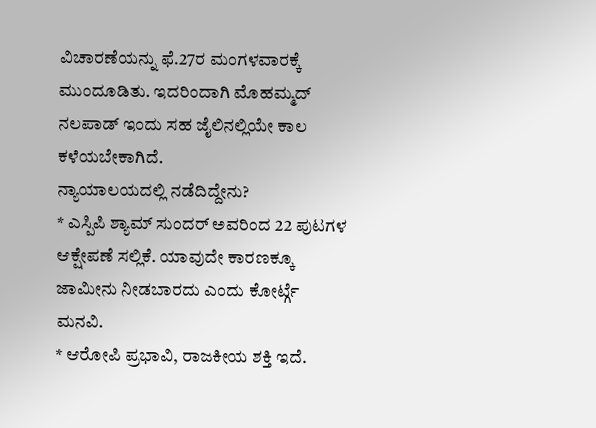ವಿಚಾರಣೆಯನ್ನು ಫೆ.27ರ ಮಂಗಳವಾರಕ್ಕೆ ಮುಂದೂಡಿತು. ಇದರಿಂದಾಗಿ ಮೊಹಮ್ಮದ್ ನಲಪಾಡ್ ಇಂದು ಸಹ ಜೈಲಿನಲ್ಲಿಯೇ ಕಾಲ ಕಳೆಯಬೇಕಾಗಿದೆ.
ನ್ಯಾಯಾಲಯದಲ್ಲಿ ನಡೆದಿದ್ದೇನು?
* ಎಸ್ಪಿಪಿ ಶ್ಯಾಮ್ ಸುಂದರ್ ಅವರಿಂದ 22 ಪುಟಗಳ ಆಕ್ಷೇಪಣೆ ಸಲ್ಲಿಕೆ. ಯಾವುದೇ ಕಾರಣಕ್ಕೂ ಜಾಮೀನು ನೀಡಬಾರದು ಎಂದು ಕೋರ್ಟ್ಗೆ ಮನವಿ.
* ಆರೋಪಿ ಪ್ರಭಾವಿ, ರಾಜಕೀಯ ಶಕ್ತಿ ಇದೆ.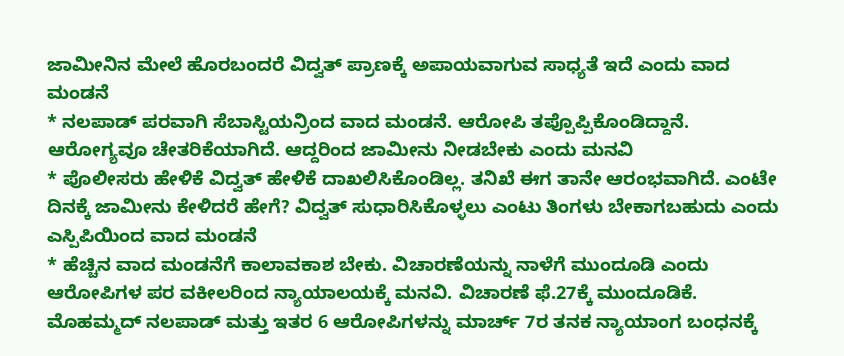ಜಾಮೀನಿನ ಮೇಲೆ ಹೊರಬಂದರೆ ವಿದ್ವತ್ ಪ್ರಾಣಕ್ಕೆ ಅಪಾಯವಾಗುವ ಸಾಧ್ಯತೆ ಇದೆ ಎಂದು ವಾದ ಮಂಡನೆ
* ನಲಪಾಡ್ ಪರವಾಗಿ ಸೆಬಾಸ್ಟಿಯನ್ರಿಂದ ವಾದ ಮಂಡನೆ. ಆರೋಪಿ ತಪ್ಪೊಪ್ಪಿಕೊಂಡಿದ್ದಾನೆ. ಆರೋಗ್ಯವೂ ಚೇತರಿಕೆಯಾಗಿದೆ. ಆದ್ದರಿಂದ ಜಾಮೀನು ನೀಡಬೇಕು ಎಂದು ಮನವಿ
* ಪೊಲೀಸರು ಹೇಳಿಕೆ ವಿದ್ವತ್ ಹೇಳಿಕೆ ದಾಖಲಿಸಿಕೊಂಡಿಲ್ಲ. ತನಿಖೆ ಈಗ ತಾನೇ ಆರಂಭವಾಗಿದೆ. ಎಂಟೇ ದಿನಕ್ಕೆ ಜಾಮೀನು ಕೇಳಿದರೆ ಹೇಗೆ? ವಿದ್ವತ್ ಸುಧಾರಿಸಿಕೊಳ್ಳಲು ಎಂಟು ತಿಂಗಳು ಬೇಕಾಗಬಹುದು ಎಂದು ಎಸ್ಪಿಪಿಯಿಂದ ವಾದ ಮಂಡನೆ
* ಹೆಚ್ಚಿನ ವಾದ ಮಂಡನೆಗೆ ಕಾಲಾವಕಾಶ ಬೇಕು. ವಿಚಾರಣೆಯನ್ನು ನಾಳೆಗೆ ಮುಂದೂಡಿ ಎಂದು ಆರೋಪಿಗಳ ಪರ ವಕೀಲರಿಂದ ನ್ಯಾಯಾಲಯಕ್ಕೆ ಮನವಿ. ವಿಚಾರಣೆ ಫೆ.27ಕ್ಕೆ ಮುಂದೂಡಿಕೆ.
ಮೊಹಮ್ಮದ್ ನಲಪಾಡ್ ಮತ್ತು ಇತರ 6 ಆರೋಪಿಗಳನ್ನು ಮಾರ್ಚ್ 7ರ ತನಕ ನ್ಯಾಯಾಂಗ ಬಂಧನಕ್ಕೆ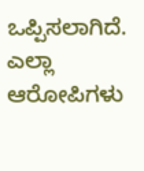ಒಪ್ಪಿಸಲಾಗಿದೆ. ಎಲ್ಲಾ ಆರೋಪಿಗಳು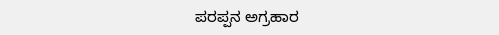ಪರಪ್ಪನ ಅಗ್ರಹಾರ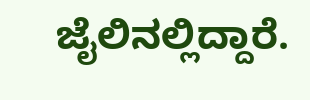ಜೈಲಿನಲ್ಲಿದ್ದಾರೆ.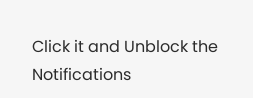Click it and Unblock the Notifications